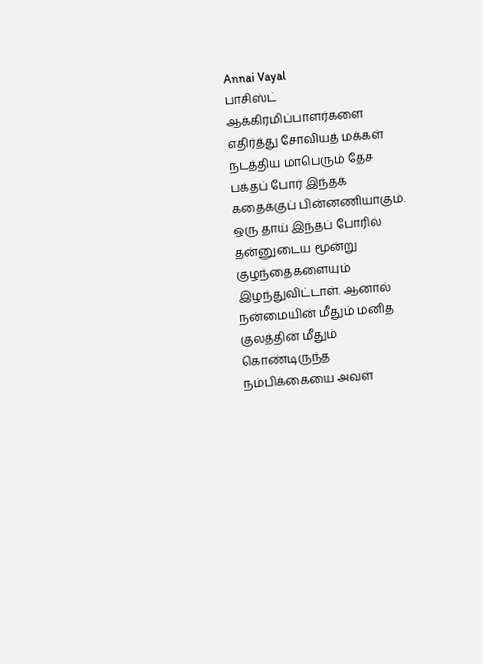Annai Vayal
பாசிஸ்ட் ஆக்கிரமிப்பாளர்களை எதிர்த்து சோவியத் மக்கள் நடத்திய மாபெரும் தேச பக்தப் போர் இந்தக் கதைக்குப் பின்னணியாகும். ஒரு தாய் இந்தப் போரில் தன்னுடைய மூன்று குழந்தைகளையும் இழந்துவிட்டாள். ஆனால் நன்மையின் மீதும் மனித குலத்தின் மீதும் கொண்டிருந்த நம்பிக்கையை அவள்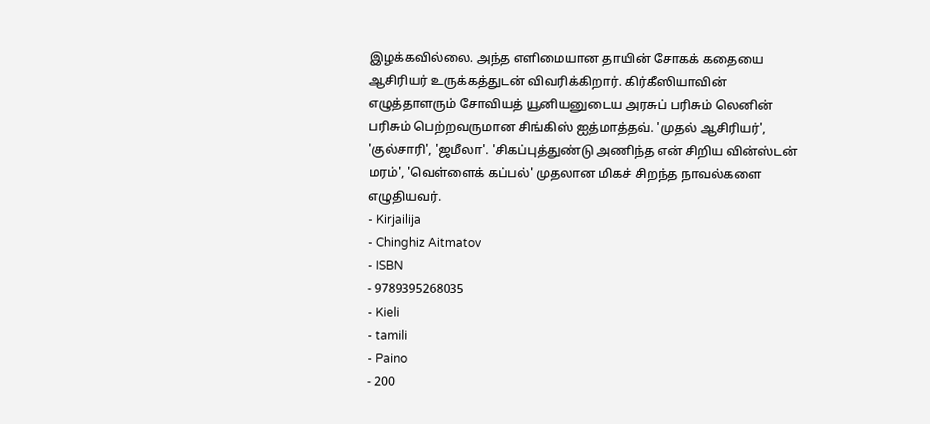இழக்கவில்லை. அந்த எளிமையான தாயின் சோகக் கதையை ஆசிரியர் உருக்கத்துடன் விவரிக்கிறார். கிர்கீஸியாவின் எழுத்தாளரும் சோவியத் யூனியனுடைய அரசுப் பரிசும் லெனின் பரிசும் பெற்றவருமான சிங்கிஸ் ஐத்மாத்தவ். 'முதல் ஆசிரியர்', 'குல்சாரி', 'ஜமீலா'. 'சிகப்புத்துண்டு அணிந்த என் சிறிய வின்ஸ்டன் மரம்', 'வெள்ளைக் கப்பல்' முதலான மிகச் சிறந்த நாவல்களை எழுதியவர்.
- Kirjailija
- Chinghiz Aitmatov
- ISBN
- 9789395268035
- Kieli
- tamili
- Paino
- 200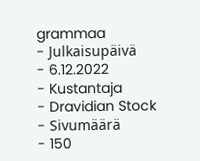grammaa
- Julkaisupäivä
- 6.12.2022
- Kustantaja
- Dravidian Stock
- Sivumäärä
- 150